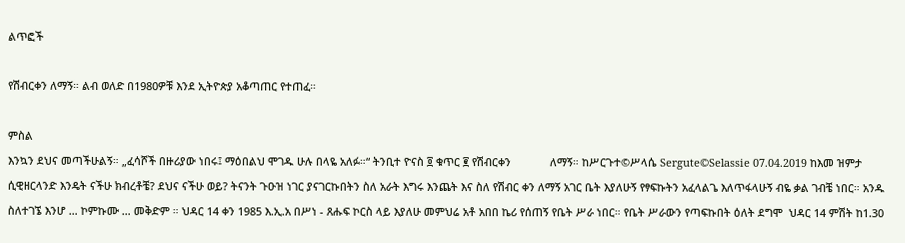ልጥፎች

የሽብርቀን ለማኝ። ልብ ወለድ በ1980ዎቹ እንደ ኢትዮጵያ አቆጣጠር የተጠፈ።

ምስል
እንኳን ደህና መጣችሁልኝ። „ፈሳሾች በዙሪያው ነበሩ፤ ማዕበልህ ሞገዱ ሁሉ በላዬ አለፉ።“ ትንቢተ ዮናስ ፬ ቁጥር ፪ የሽብርቀን             ለማኝ። ከሥርጉተ©ሥላሴ Sergute©Selassie 07.04.2019 ከእመ ዝምታ ሲዊዘርላንድ እንዴት ናችሁ ክብረቶቼ? ደህና ናችሁ ወይ? ትናንት ጉዑዝ ነገር ያናገርኩበትን ስለ አራት እግሩ እንጨት እና ስለ የሽብር ቀን ለማኝ አገር ቤት እያለሁኝ የፃፍኩትን አፈላልጌ እለጥፋላሁኝ ብዬ ቃል ገብቼ ነበር። አንዱ ስለተገኜ እንሆ … ኮምኩሙ … መቅድም ። ህዳር 14 ቀን 1985 እ.ኢ.አ በሥነ - ጸሑፍ ኮርስ ላይ እያለሁ መምህሬ አቶ አበበ ኬሪ የሰጠኝ የቤት ሥራ ነበር። የቤት ሥራውን የጣፍኩበት ዕለት ደግሞ  ህዳር 14 ምሽት ከ1.30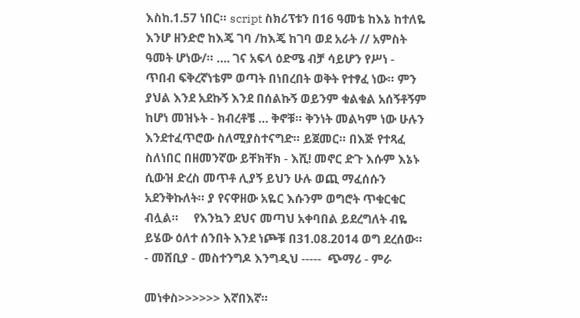እስከ.1.57 ነበር። script ስክሪፕቱን በ16 ዓመቴ ከእኔ ከተለዬ እንሆ ዘንድሮ ከእጄ ገባ /ከእጄ ከገባ ወደ አራት // አምስት ዓመት ሆነው/። …. ገና አፍላ ዕድሜ ብቻ ሳይሆን የሥነ - ጥበብ ፍቅረኛነቴም ወጣት በነበረበት ወቅት የተፃፈ ነው። ምን ያህል እንደ አደኩኝ እንደ በሰልኩኝ ወይንም ቁልቁል አሰኝቶኝም ከሆነ መዝኑት - ክብረቶቼ … ቅኖቹ። ቅንነት መልካም ነው ሁሉን እንደተፈጥሮው ስለሚያስተናግድ። ይጀመር። በእጅ የተጻፈ ስለነበር በዘመንኛው ይቸክቸክ - እሺ! መኖር ድጉ እሱም እኔኑ ሲውዝ ድረስ መጥቶ ሊያኝ ይህን ሁሉ ወጪ ማፈሰሱን አደንቅኩለት። ያ የናዋዘው አዬር እሱንም ወግሮት ጥቁርቁር ብሏል።     የእንኳን ደህና መጣህ አቀባበል ይደረግለት ብዬ ይሄው ዕለተ ሰንበት እንደ ነጮቹ በ31.08.2014 ወግ ደረሰው። - መሸቢያ - መስተንግዶ እንግዲህ -----  ጭማሪ - ምራ

መነቀስ>>>>>> እኛበእኛ።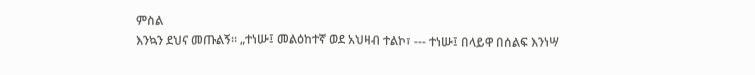ምስል
እንኳን ደህና መጡልኝ። „ተነሡ፤ መልዕከተኛ ወደ አህዛብ ተልኮ፣ --- ተነሡ፤ በላይዋ በሰልፍ እንነሣ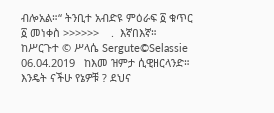ብሎአል።“ ትንቢተ አብድዩ ምዕራፍ ፩ ቁጥር ፩ መነቀስ >>>>>>    .  እኛበእኛ። ከሥርጉተ © ሥላሴ Sergute©Selassie  06.04.2019   ከእመ ዝምታ ሲዊዘርላንድ። እንዴት ናችሁ የኔዎቹ ? ደህና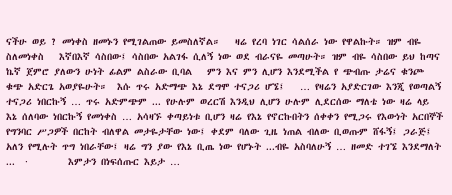ናችሁ ወይ ? መነቀስ ዘመኑን የሚገልጠው ይመስለኛል።   ዛሬ የረባ ነገር ሳልሰራ ነው የዋልኩት። ዝም ብዬ ስለመነቀስ   እኛበእኛ ሳስበው፤ ሳስበው አልገፋ ሲለኝ ነው ወደ ብራናዬ መጣሁት። ዝም ብዬ ሳስበው ይህ ከጣና ኬኛ ጀምሮ ያለውን ሁነት ፊልም ልስራው ቢባል   ምን እና ምን ሊሆን እንደሚችል የ ጭብጡ ታሬና ቁንጮ ቁጭ አድርጌ አወያዬሁት።  እሱ ጥሩ አድማጭ እኔ ደግሞ ተናጋሪ ሆኜ፤   … የዛሬን አያድርገው እንጂ የወጣልኝ ተናጋሪ ነበርኩኝ … ጥሩ አድምጭም ... የሁሉም ወረርሽ እንዲህ ሊሆን ሁሉም ሊደርሰው ማለቴ ነው ዛሬ ላይ እኔ ሰለባው ነበርኩኝ የመነቀስ … አሳዛኙ ቀጣይነቱ ቢሆን ዛሬ የእኔ የኖርኩበትን ሰቀቀን የሚጋሩ የእውነት አርበኞች የግንባር ሥጋዎች በርከት ብለዋል መታዬታቸው ነው፤ ቀደም ባለው ጊዜ ነጠል ብለው ቢወጡም ሸፋኝ፤ ጋራጅ፤ አለን የሚሉት ጥግ ነበራቸው፤ ዛሬ ግን ያው የእኔ ቢጤ ነው የሆኑት ...ብዬ አስባለሁኝ … ዘመድ ተገኜ እንደማለት ...  ·        እምታን በነፍሰጡር እይታ …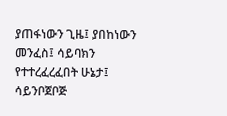ያጠፋነውን ጊዜ፤ ያበከነውን መንፈስ፤ ሳይባክን የተተረፈረፈበት ሁኔታ፤ ሳይንቦጀቦጅ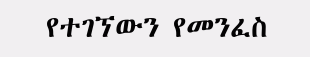የተገኘውን የመንፈስ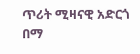ጥሪት ሚዛናዊ አድርጎ በማ